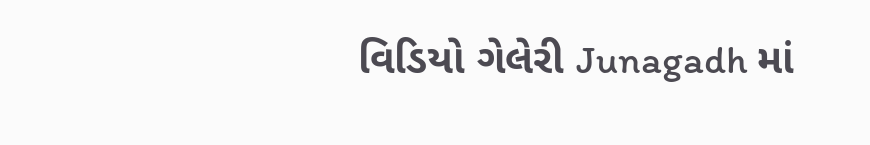વિડિયો ગેલેરી Junagadh માં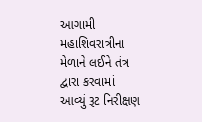આગામી મહાશિવરાત્રીના મેળાને લઈને તંત્ર દ્વારા કરવામાં આવ્યું રૂટ નિરીક્ષણ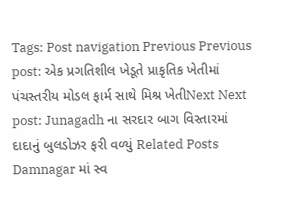Tags: Post navigation Previous Previous post: એક પ્રગતિશીલ ખેડૂતે પ્રાકૃતિક ખેતીમાં પંચસ્તરીય મોડલ ફાર્મ સાથે મિશ્ર ખેતીNext Next post: Junagadh ના સરદાર બાગ વિસ્તારમાં દાદાનું બુલડોઝર ફરી વળ્યું Related Posts Damnagar માં સ્વ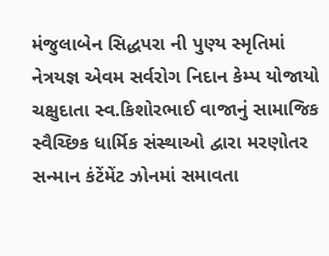મંજુલાબેન સિદ્ધપરા ની પુણ્ય સ્મૃતિમાં નેત્રયજ્ઞ એવમ સર્વરોગ નિદાન કેમ્પ યોજાયો ચક્ષુદાતા સ્વ.કિશોરભાઈ વાજાનું સામાજિક સ્વૈચ્છિક ધાર્મિક સંસ્થાઓ દ્વારા મરણોતર સન્માન કંટેંમેંટ ઝોનમાં સમાવતા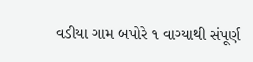વડીયા ગામ બપોરે ૧ વાગ્યાથી સંપૂર્ણ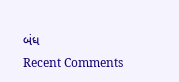બંધ
Recent Comments